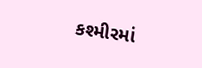કશ્મીરમાં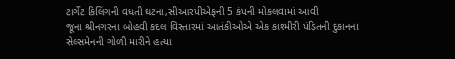ટાર્ગેટ કિલિંગની વધતી ઘટના,સીઆરપીએફની 5 કંપની મોકલવામાં આવી
જૂના શ્રીનગરના બોહવી કદલ વિસ્તારમાં આતંકીઓએ એક કાશ્મીરી પંડિતની દુકાનના સેલ્સમેનની ગોળી મારીને હત્યા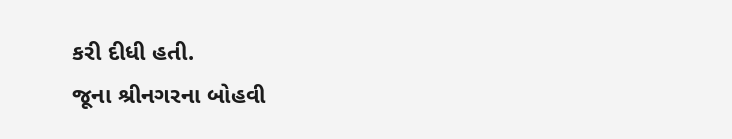કરી દીધી હતી.
જૂના શ્રીનગરના બોહવી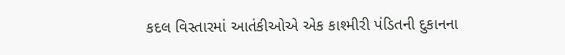કદલ વિસ્તારમાં આતંકીઓએ એક કાશ્મીરી પંડિતની દુકાનના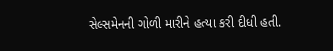સેલ્સમેનની ગોળી મારીને હત્યા કરી દીધી હતી.